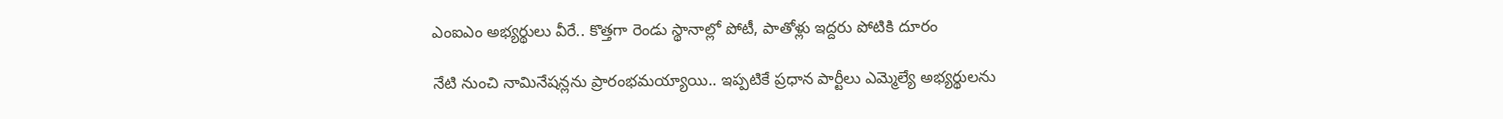ఎంఐఎం అభ్య‌ర్థులు వీరే.. కొత్త‌గా రెండు స్థానాల్లో పోటీ, పాతోళ్లు ఇద్ద‌రు పోటికి దూరం

నేటి నుంచి నామినేష‌న్ల‌ను ప్రారంభమ‌య్యాయి.. ఇప్ప‌టికే ప్ర‌ధాన పార్టీలు ఎమ్మెల్యే అభ్య‌ర్థుల‌ను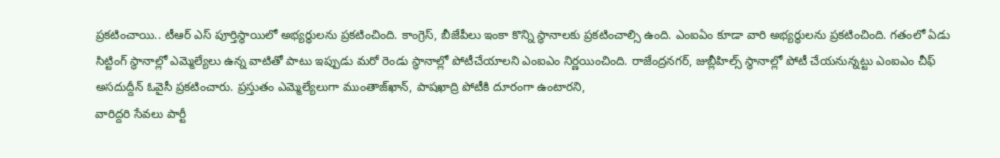ప్ర‌క‌టించాయి.. టీఆర్ ఎస్ పూర్తిస్థాయిలో అభ్య‌ర్థుల‌ను ప్ర‌క‌టించింది. కాంగ్రెస్‌, బీజేపీలు ఇంకా కొన్ని స్థానాల‌కు ప్ర‌క‌టించాల్సి ఉంది. ఎంఐఏం కూడా వారి అభ్య‌ర్థుల‌ను ప్ర‌క‌టించింది. గ‌తంలో ఏడు సిట్టింగ్ స్థానాల్లో ఎమ్మెల్యేలు ఉన్న వాటితో పాటు ఇప్పుడు మ‌రో రెండు స్థానాల్లో పోటీచేయాల‌ని ఎంఐఎం నిర్ణ‌యించింది. రాజేంద్ర‌న‌గ‌ర్‌, జుబ్లీహిల్స్ స్థానాల్లో పోటీ చేయ‌నున్న‌ట్టు ఎంఐఎం చీఫ్ అస‌దుద్దీన్ ఓవైసీ ప్ర‌క‌టించారు. ప్ర‌స్తుతం ఎమ్మెల్యేలుగా ముంతాజ్‌ఖాన్‌, పాష‌ఖాద్రి పోటీకి దూరంగా ఉంటార‌ని,
వారిద్దరి సేవలు పార్టీ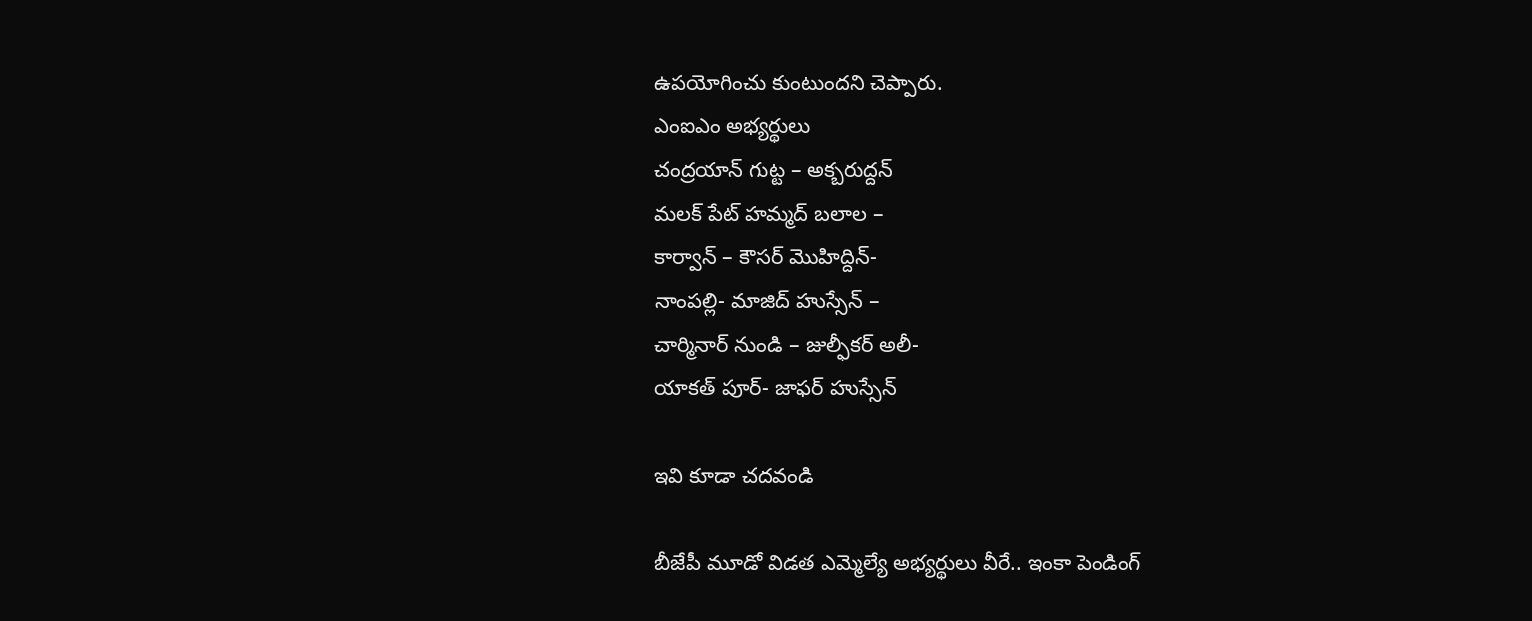ఉపయోగించు కుంటుంద‌ని చెప్పారు.
ఎంఐఎం అభ్య‌ర్థులు
చంద్రయాన్ గుట్ట – అక్బరుద్దన్
మలక్ పేట్ హమ్మద్ బ‌లాల –
కార్వాన్ – కౌసర్ మొహిద్దిన్-
నాంపల్లి- మాజిద్ హుస్సేన్ –
చార్మినార్ నుండి – జుల్ఫీక‌ర్ అలీ-
యాకత్ పూర్- జాఫర్ హుస్సేన్

ఇవి కూడా చ‌ద‌వండి

బీజేపీ మూడో విడ‌త ఎమ్మెల్యే అభ్య‌ర్థులు వీరే.. ఇంకా పెండింగ్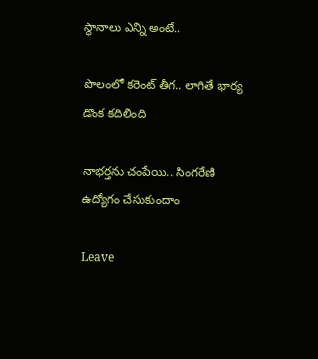స్థానాలు ఎన్ని అంటే..

పొలంలో క‌రెంట్ తీగ‌.. లాగితే భార్య డొంక క‌దిలింది

నాభ‌ర్త‌ను చంపేయి.. సింగ‌రేణి ఉద్యోగం చేసుకుందాం

Leave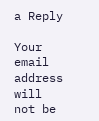a Reply

Your email address will not be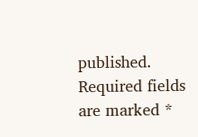published. Required fields are marked *